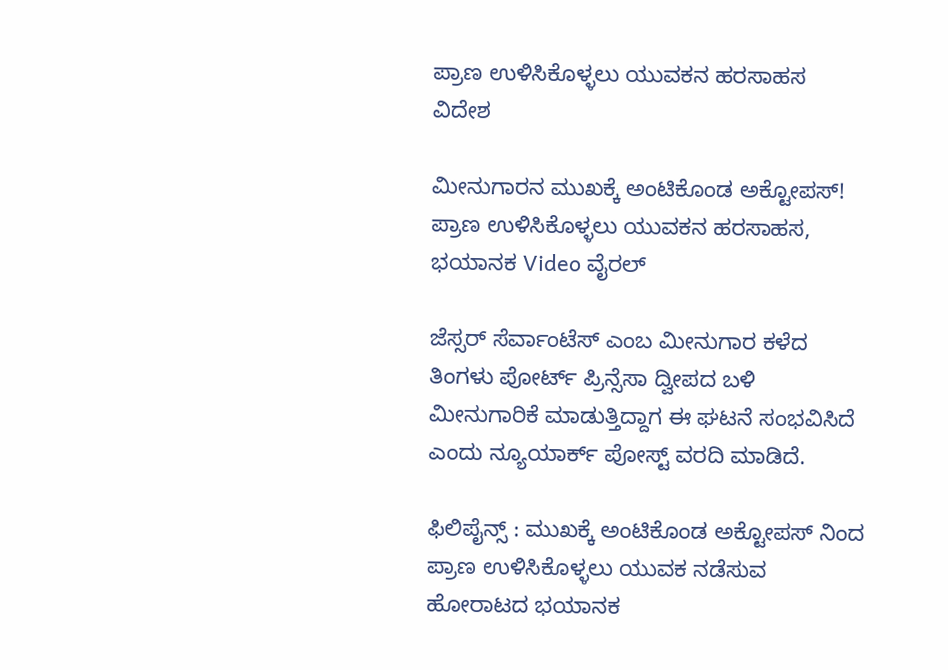ಪ್ರಾಣ ಉಳಿಸಿಕೊಳ್ಳಲು ಯುವಕನ ಹರಸಾಹಸ
ವಿದೇಶ

ಮೀನುಗಾರನ ಮುಖಕ್ಕೆ ಅಂಟಿಕೊಂಡ ಅಕ್ಟೋಪಸ್! ಪ್ರಾಣ ಉಳಿಸಿಕೊಳ್ಳಲು ಯುವಕನ ಹರಸಾಹಸ, ಭಯಾನಕ Video ವೈರಲ್

ಜೆಸ್ಸರ್ ಸೆರ್ವಾಂಟೆಸ್ ಎಂಬ ಮೀನುಗಾರ ಕಳೆದ ತಿಂಗಳು ಪೋರ್ಟ್ ಪ್ರಿನ್ಸೆಸಾ ದ್ವೀಪದ ಬಳಿ ಮೀನುಗಾರಿಕೆ ಮಾಡುತ್ತಿದ್ದಾಗ ಈ ಘಟನೆ ಸಂಭವಿಸಿದೆ ಎಂದು ನ್ಯೂಯಾರ್ಕ್ ಪೋಸ್ಟ್ ವರದಿ ಮಾಡಿದೆ.

ಫಿಲಿಪೈನ್ಸ್ : ಮುಖಕ್ಕೆ ಅಂಟಿಕೊಂಡ ಅಕ್ಟೋಪಸ್ ನಿಂದ ಪ್ರಾಣ ಉಳಿಸಿಕೊಳ್ಳಲು ಯುವಕ ನಡೆಸುವ ಹೋರಾಟದ ಭಯಾನಕ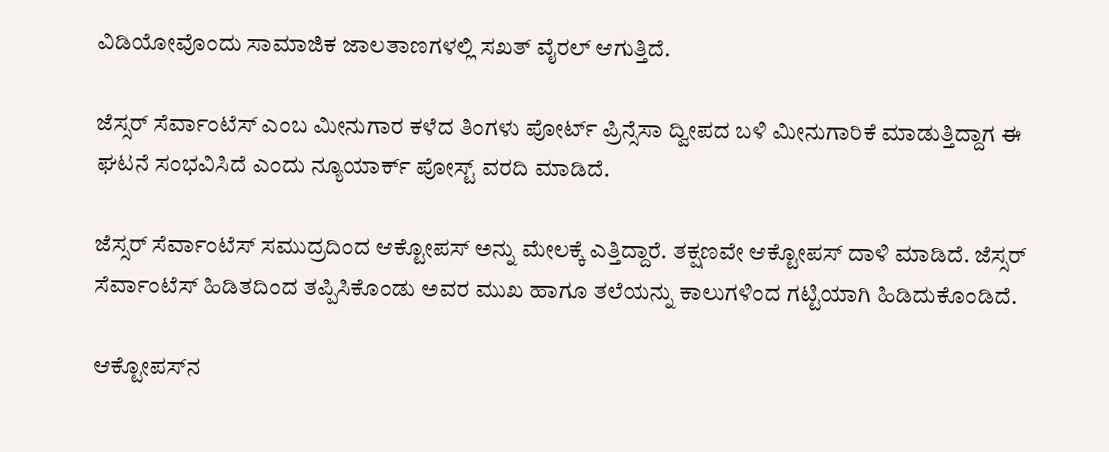ವಿಡಿಯೋವೊಂದು ಸಾಮಾಜಿಕ ಜಾಲತಾಣಗಳಲ್ಲಿ ಸಖತ್ ವೈರಲ್ ಆಗುತ್ತಿದೆ.

ಜೆಸ್ಸರ್ ಸೆರ್ವಾಂಟೆಸ್ ಎಂಬ ಮೀನುಗಾರ ಕಳೆದ ತಿಂಗಳು ಪೋರ್ಟ್ ಪ್ರಿನ್ಸೆಸಾ ದ್ವೀಪದ ಬಳಿ ಮೀನುಗಾರಿಕೆ ಮಾಡುತ್ತಿದ್ದಾಗ ಈ ಘಟನೆ ಸಂಭವಿಸಿದೆ ಎಂದು ನ್ಯೂಯಾರ್ಕ್ ಪೋಸ್ಟ್ ವರದಿ ಮಾಡಿದೆ.

ಜೆಸ್ಸರ್ ಸೆರ್ವಾಂಟೆಸ್ ಸಮುದ್ರದಿಂದ ಆಕ್ಟೋಪಸ್ ಅನ್ನು ಮೇಲಕ್ಕೆ ಎತ್ತಿದ್ದಾರೆ. ತಕ್ಷಣವೇ ಆಕ್ಟೋಪಸ್ ದಾಳಿ ಮಾಡಿದೆ. ಜೆಸ್ಸರ್ ಸೆರ್ವಾಂಟೆಸ್ ಹಿಡಿತದಿಂದ ತಪ್ಪಿಸಿಕೊಂಡು ಅವರ ಮುಖ ಹಾಗೂ ತಲೆಯನ್ನು ಕಾಲುಗಳಿಂದ ಗಟ್ಟಿಯಾಗಿ ಹಿಡಿದುಕೊಂಡಿದೆ.

ಆಕ್ಟೋಪಸ್‌ನ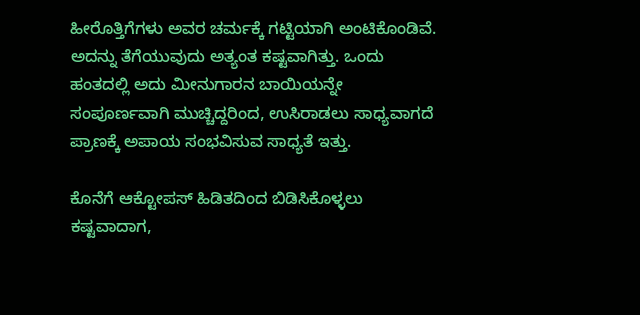ಹೀರೊತ್ತಿಗೆಗಳು ಅವರ ಚರ್ಮಕ್ಕೆ ಗಟ್ಟಿಯಾಗಿ ಅಂಟಿಕೊಂಡಿವೆ. ಅದನ್ನು ತೆಗೆಯುವುದು ಅತ್ಯಂತ ಕಷ್ಟವಾಗಿತ್ತು. ಒಂದು ಹಂತದಲ್ಲಿ ಅದು ಮೀನುಗಾರನ ಬಾಯಿಯನ್ನೇ ಸಂಪೂರ್ಣವಾಗಿ ಮುಚ್ಚಿದ್ದರಿಂದ, ಉಸಿರಾಡಲು ಸಾಧ್ಯವಾಗದೆ ಪ್ರಾಣಕ್ಕೆ ಅಪಾಯ ಸಂಭವಿಸುವ ಸಾಧ್ಯತೆ ಇತ್ತು.

ಕೊನೆಗೆ ಆಕ್ಟೋಪಸ್ ಹಿಡಿತದಿಂದ ಬಿಡಿಸಿಕೊಳ್ಳಲು ಕಷ್ಟವಾದಾಗ,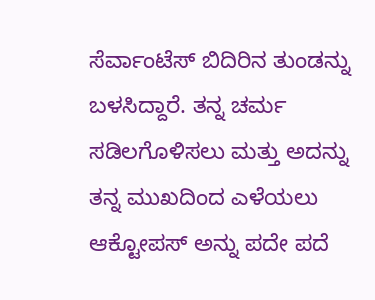ಸೆರ್ವಾಂಟೆಸ್ ಬಿದಿರಿನ ತುಂಡನ್ನು ಬಳಸಿದ್ದಾರೆ. ತನ್ನ ಚರ್ಮ ಸಡಿಲಗೊಳಿಸಲು ಮತ್ತು ಅದನ್ನು ತನ್ನ ಮುಖದಿಂದ ಎಳೆಯಲು ಆಕ್ಟೋಪಸ್‌ ಅನ್ನು ಪದೇ ಪದೆ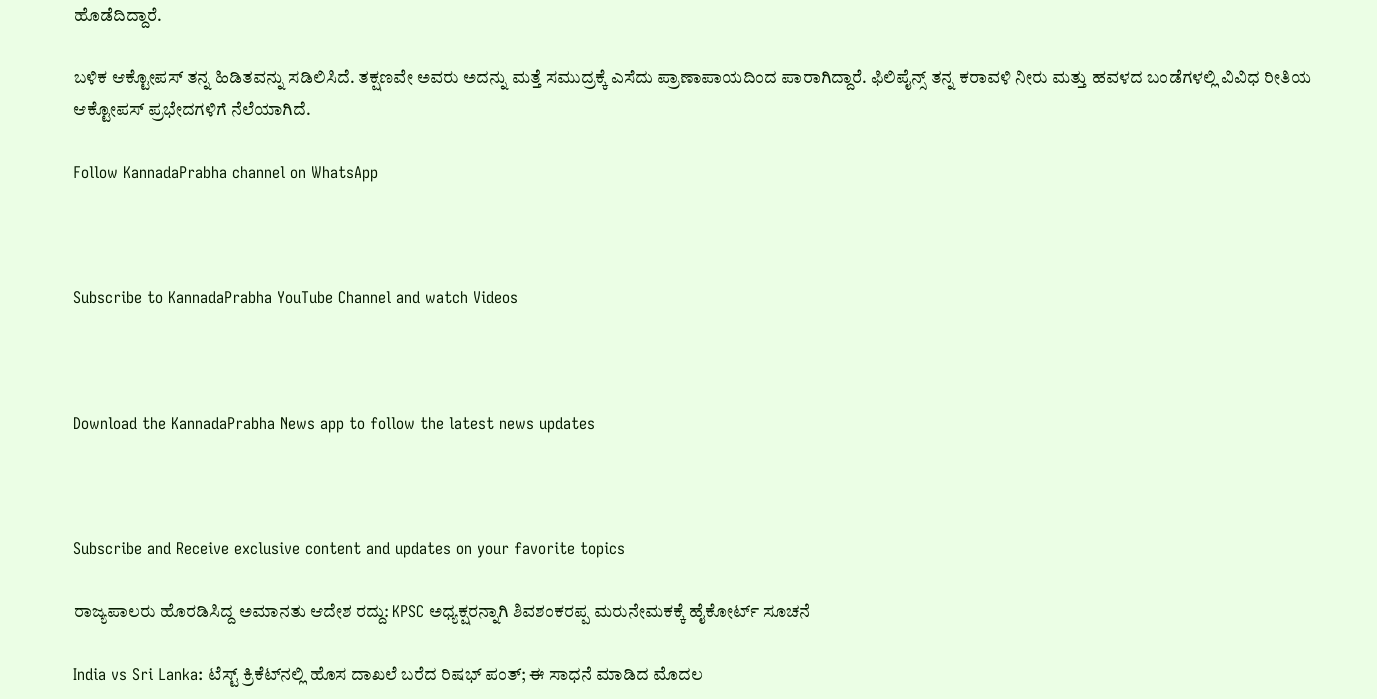ಹೊಡೆದಿದ್ದಾರೆ.

ಬಳಿಕ ಆಕ್ಟೋಪಸ್ ತನ್ನ ಹಿಡಿತವನ್ನು ಸಡಿಲಿಸಿದೆ. ತಕ್ಷಣವೇ ಅವರು ಅದನ್ನು ಮತ್ತೆ ಸಮುದ್ರಕ್ಕೆ ಎಸೆದು ಪ್ರಾಣಾಪಾಯದಿಂದ ಪಾರಾಗಿದ್ದಾರೆ. ಫಿಲಿಪೈನ್ಸ್ ತನ್ನ ಕರಾವಳಿ ನೀರು ಮತ್ತು ಹವಳದ ಬಂಡೆಗಳಲ್ಲಿ ವಿವಿಧ ರೀತಿಯ ಆಕ್ಟೋಪಸ್ ಪ್ರಭೇದಗಳಿಗೆ ನೆಲೆಯಾಗಿದೆ.

Follow KannadaPrabha channel on WhatsApp



Subscribe to KannadaPrabha YouTube Channel and watch Videos



Download the KannadaPrabha News app to follow the latest news updates



Subscribe and Receive exclusive content and updates on your favorite topics

ರಾಜ್ಯಪಾಲರು ಹೊರಡಿಸಿದ್ದ ಅಮಾನತು ಆದೇಶ ರದ್ದು: KPSC ಅಧ್ಯಕ್ಷರನ್ನಾಗಿ ಶಿವಶಂಕರಪ್ಪ ಮರುನೇಮಕಕ್ಕೆ ಹೈಕೋರ್ಟ್ ಸೂಚನೆ

India vs Sri Lanka: ಟೆಸ್ಟ್ ಕ್ರಿಕೆಟ್‌ನಲ್ಲಿ ಹೊಸ ದಾಖಲೆ ಬರೆದ ರಿಷಭ್ ಪಂತ್; ಈ ಸಾಧನೆ ಮಾಡಿದ ಮೊದಲ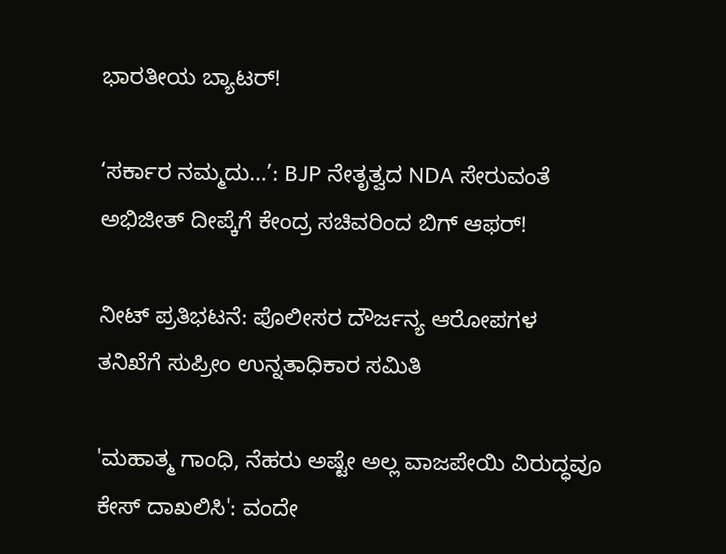ಭಾರತೀಯ ಬ್ಯಾಟರ್!

‘ಸರ್ಕಾರ ನಮ್ಮದು…’: BJP ನೇತೃತ್ವದ NDA ಸೇರುವಂತೆ ಅಭಿಜೀತ್ ದೀಪ್ಕೆಗೆ ಕೇಂದ್ರ ಸಚಿವರಿಂದ ಬಿಗ್ ಆಫರ್!

ನೀಟ್ ಪ್ರತಿಭಟನೆ: ಪೊಲೀಸರ ದೌರ್ಜನ್ಯ ಆರೋಪಗಳ ತನಿಖೆಗೆ ಸುಪ್ರೀಂ ಉನ್ನತಾಧಿಕಾರ ಸಮಿತಿ

'ಮಹಾತ್ಮ ಗಾಂಧಿ, ನೆಹರು ಅಷ್ಟೇ ಅಲ್ಲ ವಾಜಪೇಯಿ ವಿರುದ್ಧವೂ ಕೇಸ್ ದಾಖಲಿಸಿ': ವಂದೇ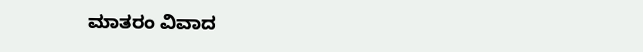ಮಾತರಂ ವಿವಾದ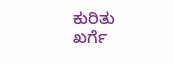ಕುರಿತು ಖರ್ಗೆ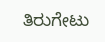ತಿರುಗೇಟು